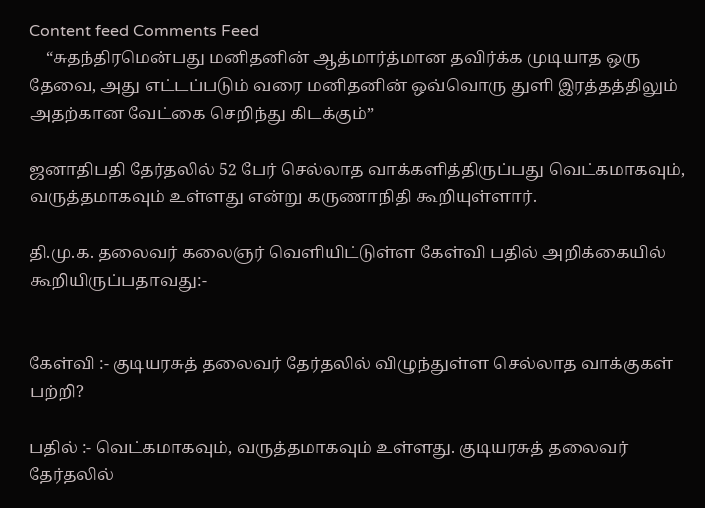Content feed Comments Feed
    “சுதந்திரமென்பது மனிதனின் ஆத்மார்த்மான தவிர்க்க முடியாத ஒரு தேவை, அது எட்டப்படும் வரை மனிதனின் ஒவ்வொரு துளி இரத்தத்திலும் அதற்கான வேட்கை செறிந்து கிடக்கும்”

ஜனாதிபதி தேர்தலில் 52 பேர் செல்லாத வாக்களித்திருப்பது வெட்கமாகவும், வருத்தமாகவும் உள்ளது என்று கருணாநிதி கூறியுள்ளார்.

தி.மு.க. தலைவர் கலைஞர் வெளியிட்டுள்ள கேள்வி பதில் அறிக்கையில் கூறியிருப்பதாவது:-


கேள்வி :- குடியரசுத் தலைவர் தேர்தலில் விழுந்துள்ள செல்லாத வாக்குகள் பற்றி?

பதில் :- வெட்கமாகவும், வருத்தமாகவும் உள்ளது. குடியரசுத் தலைவர் தேர்தலில்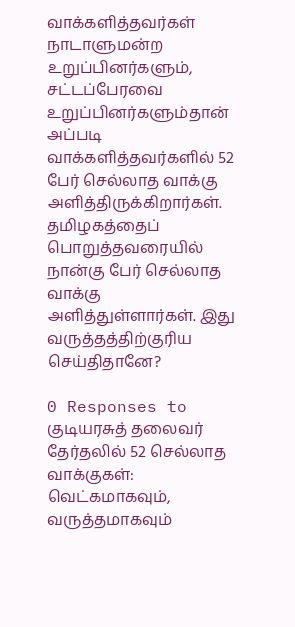வாக்களித்தவர்கள் நாடாளுமன்ற உறுப்பினர்களும், சட்டப்பேரவை உறுப்பினர்களும்தான் அப்படி வாக்களித்தவர்களில் 52 பேர் செல்லாத வாக்கு அளித்திருக்கிறார்கள். தமிழகத்தைப் பொறுத்தவரையில் நான்கு பேர் செல்லாத வாக்கு அளித்துள்ளார்கள். இது வருத்தத்திற்குரிய செய்திதானே?

0 Responses to குடியரசுத் தலைவர் தேர்தலில் 52 செல்லாத வாக்குகள்: வெட்கமாகவும், வருத்தமாகவும்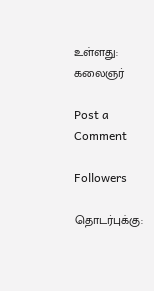உள்ளது: கலைஞர்

Post a Comment

Followers

தொடர்புக்கு: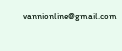vannionline@gmail.com